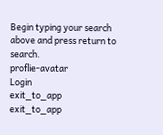Begin typing your search above and press return to search.
proflie-avatar
Login
exit_to_app
exit_to_app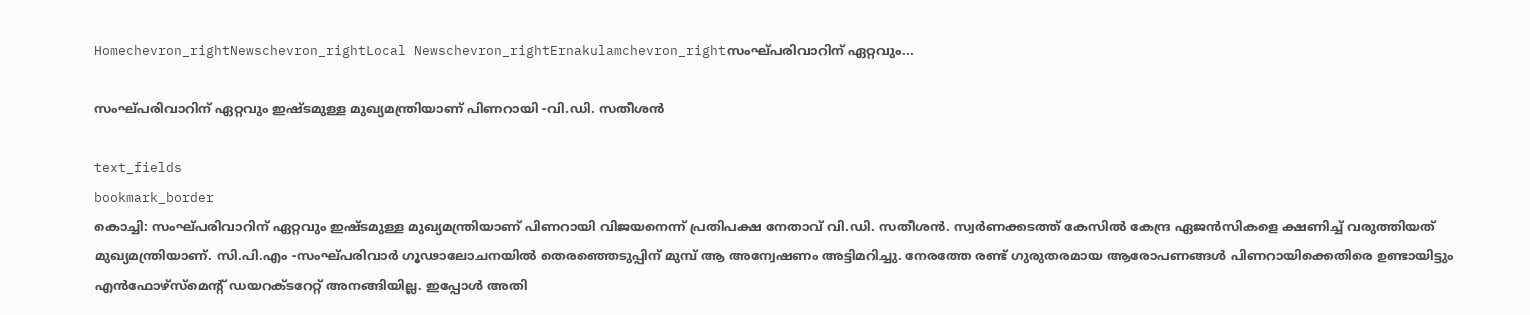Homechevron_rightNewschevron_rightLocal Newschevron_rightErnakulamchevron_rightസംഘ്പരിവാറിന് ഏറ്റവും...

സംഘ്പരിവാറിന് ഏറ്റവും ഇഷ്ടമുള്ള മുഖ്യമന്ത്രിയാണ് പിണറായി -വി.ഡി. സതീശൻ

text_fields
bookmark_border
കൊച്ചി: സംഘ്പരിവാറിന് ഏറ്റവും ഇഷ്ടമുള്ള മുഖ്യമന്ത്രിയാണ് പിണറായി വിജയനെന്ന് പ്രതിപക്ഷ നേതാവ് വി.ഡി. സതീശൻ. സ്വര്‍ണക്കടത്ത് കേസില്‍ കേന്ദ്ര ഏജന്‍സികളെ ക്ഷണിച്ച് വരുത്തിയത് മുഖ്യമന്ത്രിയാണ്. സി.പി.എം -സംഘ്പരിവാർ ഗൂഢാലോചനയില്‍ തെരഞ്ഞെടുപ്പിന് മുമ്പ് ആ അന്വേഷണം അട്ടിമറിച്ചു. നേരത്തേ രണ്ട് ഗുരുതരമായ ആരോപണങ്ങള്‍ പിണറായിക്കെതിരെ ഉണ്ടായിട്ടും എൻഫോഴ്സ്മെന്‍റ് ഡയറക്ടറേറ്റ് അനങ്ങിയില്ല. ഇപ്പോള്‍ അതി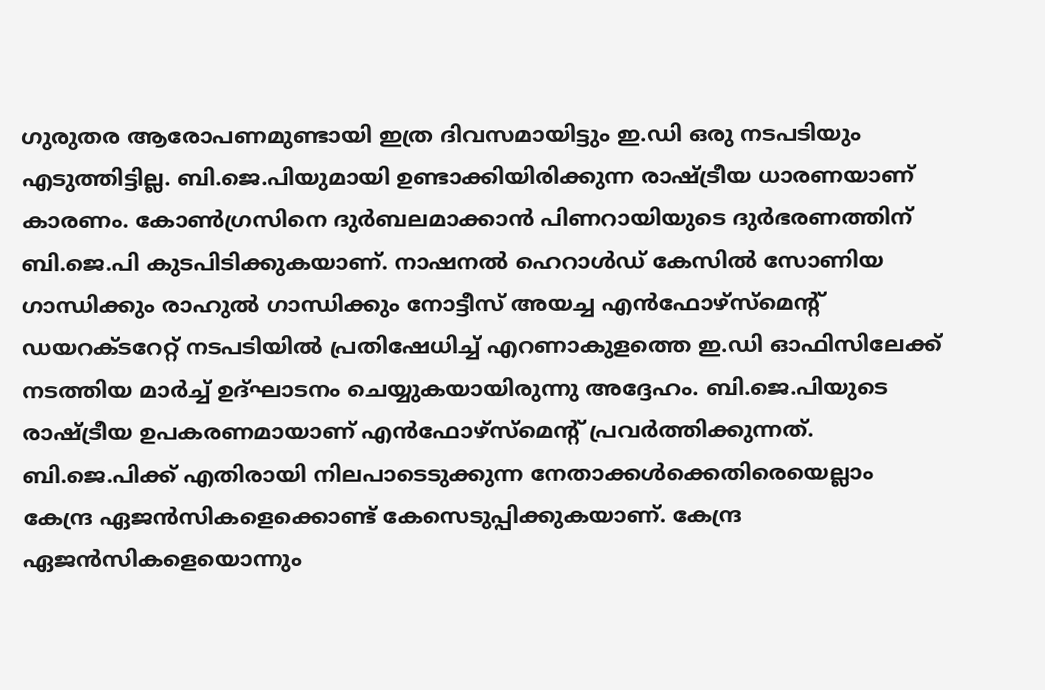ഗുരുതര ആരോപണമുണ്ടായി ഇത്ര ദിവസമായിട്ടും ഇ.ഡി ഒരു നടപടിയും എടുത്തിട്ടില്ല. ബി.ജെ.പിയുമായി ഉണ്ടാക്കിയിരിക്കുന്ന രാഷ്ട്രീയ ധാരണയാണ് കാരണം. കോണ്‍ഗ്രസിനെ ദുര്‍ബലമാക്കാന്‍ പിണറായിയുടെ ദുര്‍ഭരണത്തിന് ബി.ജെ.പി കുടപിടിക്കുകയാണ്. നാഷനൽ ഹെറാൾഡ് കേസിൽ സോണിയ ഗാന്ധിക്കും രാഹുല്‍ ഗാന്ധിക്കും നോട്ടീസ് അയച്ച എന്‍ഫോഴ്‌സ്‌മെന്റ് ഡയറക്ടറേറ്റ് നടപടിയില്‍ പ്രതിഷേധിച്ച് എറണാകുളത്തെ ഇ.ഡി ഓഫിസിലേക്ക് നടത്തിയ മാർച്ച് ഉദ്ഘാടനം ചെയ്യുകയായിരുന്നു അദ്ദേഹം. ബി.ജെ.പിയുടെ രാഷ്ട്രീയ ഉപകരണമായാണ് എന്‍ഫോഴ്‌സ്‌മെന്റ് പ്രവര്‍ത്തിക്കുന്നത്. ബി.ജെ.പിക്ക് എതിരായി നിലപാടെടുക്കുന്ന നേതാക്കള്‍ക്കെതിരെയെല്ലാം കേന്ദ്ര ഏജന്‍സികളെക്കൊണ്ട് കേസെടുപ്പിക്കുകയാണ്. കേന്ദ്ര ഏജന്‍സികളെയൊന്നും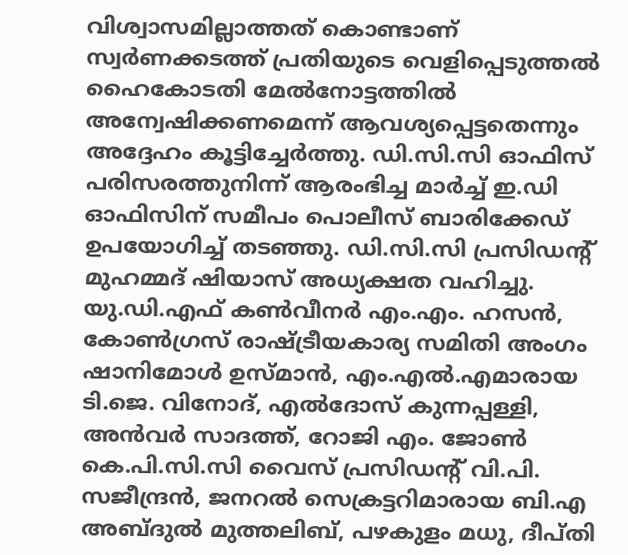വിശ്വാസമില്ലാത്തത് കൊണ്ടാണ് സ്വര്‍ണക്കടത്ത് പ്രതിയുടെ വെളിപ്പെടുത്തല്‍ ഹൈകോടതി മേല്‍നോട്ടത്തില്‍ അന്വേഷിക്കണമെന്ന് ആവശ്യപ്പെട്ടതെന്നും അദ്ദേഹം കൂട്ടിച്ചേർത്തു. ഡി.സി.സി ഓഫിസ് പരിസരത്തുനിന്ന് ആരംഭിച്ച മാർച്ച് ഇ.ഡി ഓഫിസിന് സമീപം പൊലീസ് ബാരിക്കേഡ് ഉപയോഗിച്ച് തടഞ്ഞു. ഡി.സി.സി പ്രസിഡന്റ് മുഹമ്മദ് ഷിയാസ് അധ്യക്ഷത വഹിച്ചു. യു.ഡി.എഫ് കൺവീനർ എം.എം. ഹസൻ, കോൺഗ്രസ് രാഷ്ട്രീയകാര്യ സമിതി അംഗം ഷാനിമോൾ ഉസ്മാൻ, എം.എൽ.എമാരായ ടി.ജെ. വിനോദ്, എൽദോസ് കുന്നപ്പള്ളി, അൻവർ സാദത്ത്, റോജി എം. ജോൺ കെ.പി.സി.സി വൈസ് പ്രസിഡന്റ് വി.പി. സജീന്ദ്രൻ, ജനറൽ സെക്രട്ടറിമാരായ ബി.എ അബ്ദുൽ മുത്തലിബ്, പഴകുളം മധു, ദീപ്തി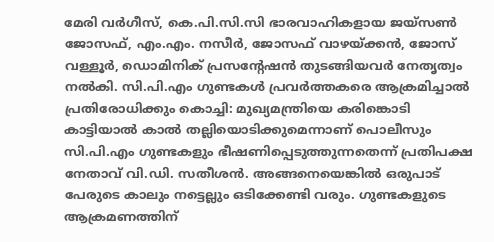മേരി വർഗീസ്, കെ.പി.സി.സി ഭാരവാഹികളായ ജയ്സൺ ജോസഫ്, എം.എം. നസീർ, ജോസഫ് വാഴയ്ക്കൻ, ജോസ് വള്ളൂർ, ഡൊമിനിക് പ്രസന്റേഷൻ തുടങ്ങിയവർ നേതൃത്വം നൽകി. സി.പി.എം ഗുണ്ടകൾ പ്രവർത്തകരെ ആക്രമിച്ചാൽ പ്രതിരോധിക്കും കൊച്ചി: മുഖ്യമന്ത്രിയെ കരിങ്കൊടി കാട്ടിയാല്‍ കാല്‍ തല്ലിയൊടിക്കുമെന്നാണ് പൊലീസും സി.പി.എം ഗുണ്ടകളും ഭീഷണിപ്പെടുത്തുന്നതെന്ന് പ്രതിപക്ഷ നേതാവ് വി.ഡി. സതീശൻ. അങ്ങനെയെങ്കില്‍ ഒരുപാട് പേരുടെ കാലും നട്ടെല്ലും ഒടിക്കേണ്ടി വരും. ഗുണ്ടകളുടെ ആക്രമണത്തിന്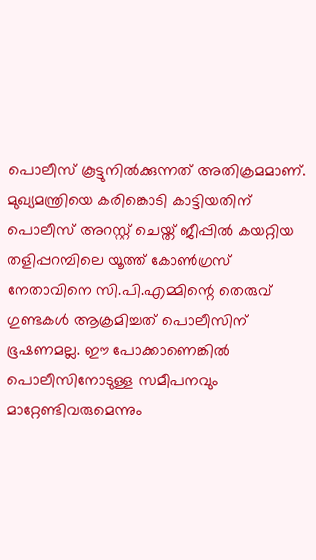പൊലീസ് കൂട്ടുനില്‍ക്കുന്നത് അതിക്രമമാണ്. മുഖ്യമന്ത്രിയെ കരിങ്കൊടി കാട്ടിയതിന് പൊലീസ് അറസ്റ്റ് ചെയ്ത് ജീപ്പില്‍ കയറ്റിയ തളിപ്പറമ്പിലെ യൂത്ത് കോണ്‍ഗ്രസ് നേതാവിനെ സി.പി.എമ്മിന്റെ തെരുവ് ഗുണ്ടകള്‍ ആക്രമിച്ചത് പൊലീസിന് ഭൂഷണമല്ല. ഈ പോക്കാണെങ്കില്‍ പൊലീസിനോടുള്ള സമീപനവും മാറ്റേണ്ടിവരുമെന്നും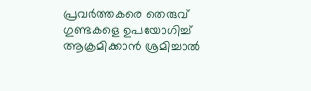പ്രവര്‍ത്തകരെ തെരുവ് ഗുണ്ടകളെ ഉപയോഗിച്ച് ആക്രമിക്കാന്‍ ശ്രമിച്ചാല്‍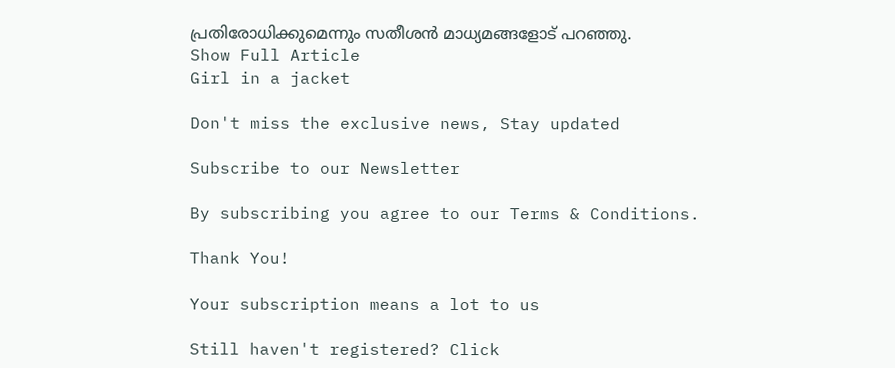പ്രതിരോധിക്കുമെന്നും സതീശൻ മാധ്യമങ്ങളോട് പറഞ്ഞു.
Show Full Article
Girl in a jacket

Don't miss the exclusive news, Stay updated

Subscribe to our Newsletter

By subscribing you agree to our Terms & Conditions.

Thank You!

Your subscription means a lot to us

Still haven't registered? Click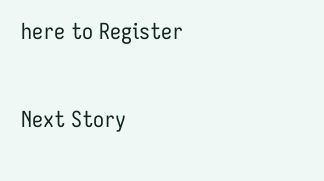here to Register

Next Story